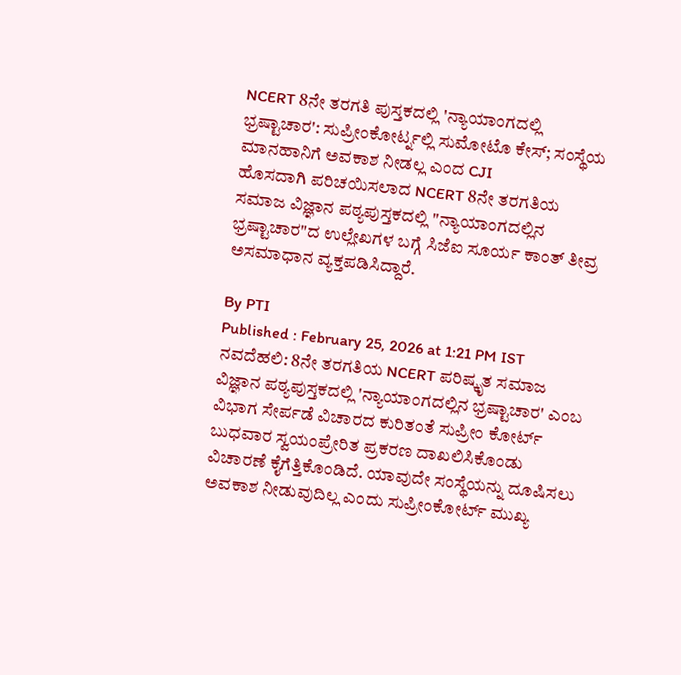NCERT 8ನೇ ತರಗತಿ ಪುಸ್ತಕದಲ್ಲಿ 'ನ್ಯಾಯಾಂಗದಲ್ಲಿ ಭ್ರಷ್ಟಾಚಾರ': ಸುಪ್ರೀಂಕೋರ್ಟ್ನಲ್ಲಿ ಸುಮೋಟೊ ಕೇಸ್; ಸಂಸ್ಥೆಯ ಮಾನಹಾನಿಗೆ ಅವಕಾಶ ನೀಡಲ್ಲ ಎಂದ CJI
ಹೊಸದಾಗಿ ಪರಿಚಯಿಸಲಾದ NCERT 8ನೇ ತರಗತಿಯ ಸಮಾಜ ವಿಜ್ಞಾನ ಪಠ್ಯಪುಸ್ತಕದಲ್ಲಿ "ನ್ಯಾಯಾಂಗದಲ್ಲಿನ ಭ್ರಷ್ಟಾಚಾರ"ದ ಉಲ್ಲೇಖಗಳ ಬಗ್ಗೆ ಸಿಜೆಐ ಸೂರ್ಯ ಕಾಂತ್ ತೀವ್ರ ಅಸಮಾಧಾನ ವ್ಯಕ್ತಪಡಿಸಿದ್ದಾರೆ.

By PTI
Published : February 25, 2026 at 1:21 PM IST
ನವದೆಹಲಿ: 8ನೇ ತರಗತಿಯ NCERT ಪರಿಷ್ಕೃತ ಸಮಾಜ ವಿಜ್ಞಾನ ಪಠ್ಯಪುಸ್ತಕದಲ್ಲಿ 'ನ್ಯಾಯಾಂಗದಲ್ಲಿನ ಭ್ರಷ್ಟಾಚಾರ' ಎಂಬ ವಿಭಾಗ ಸೇರ್ಪಡೆ ವಿಚಾರದ ಕುರಿತಂತೆ ಸುಪ್ರೀಂ ಕೋರ್ಟ್ ಬುಧವಾರ ಸ್ವಯಂಪ್ರೇರಿತ ಪ್ರಕರಣ ದಾಖಲಿಸಿಕೊಂಡು ವಿಚಾರಣೆ ಕೈಗೆತ್ತಿಕೊಂಡಿದೆ. ಯಾವುದೇ ಸಂಸ್ಥೆಯನ್ನು ದೂಷಿಸಲು ಅವಕಾಶ ನೀಡುವುದಿಲ್ಲ ಎಂದು ಸುಪ್ರೀಂಕೋರ್ಟ್ ಮುಖ್ಯ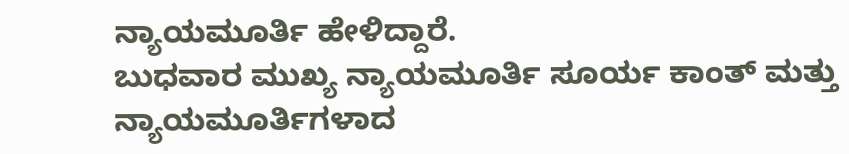ನ್ಯಾಯಮೂರ್ತಿ ಹೇಳಿದ್ದಾರೆ.
ಬುಧವಾರ ಮುಖ್ಯ ನ್ಯಾಯಮೂರ್ತಿ ಸೂರ್ಯ ಕಾಂತ್ ಮತ್ತು ನ್ಯಾಯಮೂರ್ತಿಗಳಾದ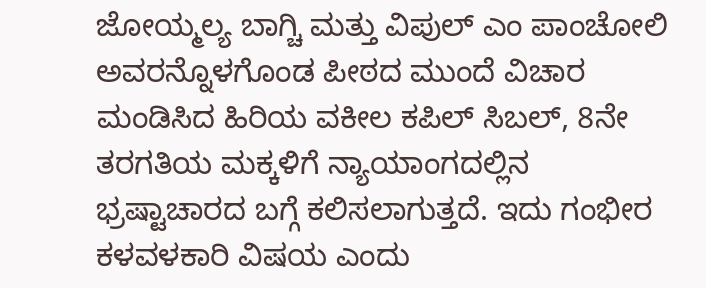ಜೋಯ್ಮಲ್ಯ ಬಾಗ್ಚಿ ಮತ್ತು ವಿಪುಲ್ ಎಂ ಪಾಂಚೋಲಿ ಅವರನ್ನೊಳಗೊಂಡ ಪೀಠದ ಮುಂದೆ ವಿಚಾರ ಮಂಡಿಸಿದ ಹಿರಿಯ ವಕೀಲ ಕಪಿಲ್ ಸಿಬಲ್, 8ನೇ ತರಗತಿಯ ಮಕ್ಕಳಿಗೆ ನ್ಯಾಯಾಂಗದಲ್ಲಿನ ಭ್ರಷ್ಟಾಚಾರದ ಬಗ್ಗೆ ಕಲಿಸಲಾಗುತ್ತದೆ. ಇದು ಗಂಭೀರ ಕಳವಳಕಾರಿ ವಿಷಯ ಎಂದು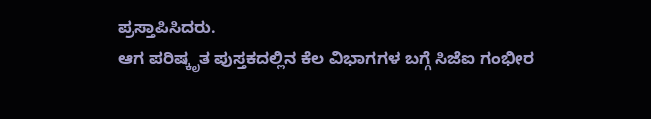ಪ್ರಸ್ತಾಪಿಸಿದರು.
ಆಗ ಪರಿಷ್ಕೃತ ಪುಸ್ತಕದಲ್ಲಿನ ಕೆಲ ವಿಭಾಗಗಳ ಬಗ್ಗೆ ಸಿಜೆಐ ಗಂಭೀರ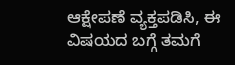ಆಕ್ಷೇಪಣೆ ವ್ಯಕ್ತಪಡಿಸಿ, ಈ ವಿಷಯದ ಬಗ್ಗೆ ತಮಗೆ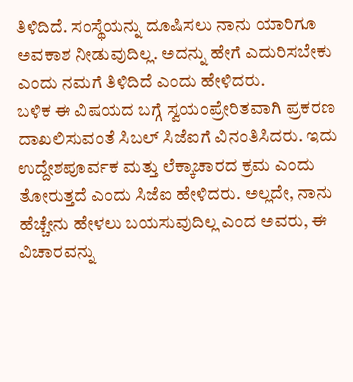ತಿಳಿದಿದೆ. ಸಂಸ್ಥೆಯನ್ನು ದೂಷಿಸಲು ನಾನು ಯಾರಿಗೂ ಅವಕಾಶ ನೀಡುವುದಿಲ್ಲ. ಅದನ್ನು ಹೇಗೆ ಎದುರಿಸಬೇಕು ಎಂದು ನಮಗೆ ತಿಳಿದಿದೆ ಎಂದು ಹೇಳಿದರು.
ಬಳಿಕ ಈ ವಿಷಯದ ಬಗ್ಗೆ ಸ್ವಯಂಪ್ರೇರಿತವಾಗಿ ಪ್ರಕರಣ ದಾಖಲಿಸುವಂತೆ ಸಿಬಲ್ ಸಿಜೆಐಗೆ ವಿನಂತಿಸಿದರು. ಇದು ಉದ್ದೇಶಪೂರ್ವಕ ಮತ್ತು ಲೆಕ್ಕಾಚಾರದ ಕ್ರಮ ಎಂದು ತೋರುತ್ತದೆ ಎಂದು ಸಿಜೆಐ ಹೇಳಿದರು. ಅಲ್ಲದೇ, ನಾನು ಹೆಚ್ಚೇನು ಹೇಳಲು ಬಯಸುವುದಿಲ್ಲ ಎಂದ ಅವರು, ಈ ವಿಚಾರವನ್ನು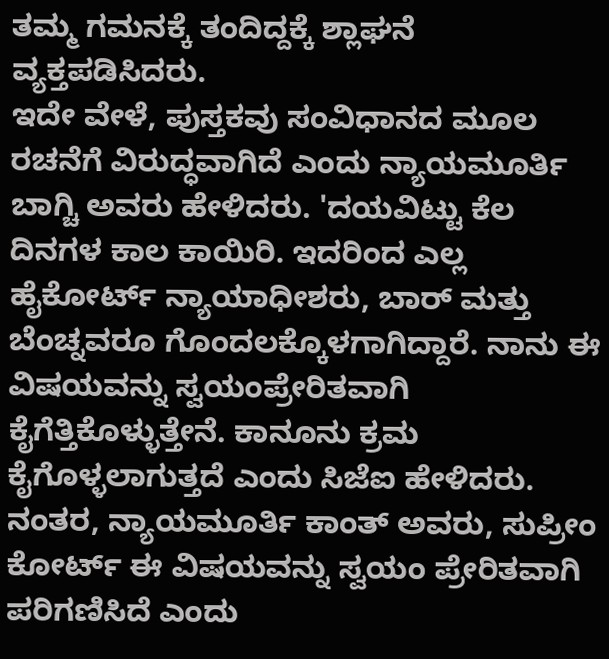ತಮ್ಮ ಗಮನಕ್ಕೆ ತಂದಿದ್ದಕ್ಕೆ ಶ್ಲಾಘನೆ ವ್ಯಕ್ತಪಡಿಸಿದರು.
ಇದೇ ವೇಳೆ, ಪುಸ್ತಕವು ಸಂವಿಧಾನದ ಮೂಲ ರಚನೆಗೆ ವಿರುದ್ಧವಾಗಿದೆ ಎಂದು ನ್ಯಾಯಮೂರ್ತಿ ಬಾಗ್ಚಿ ಅವರು ಹೇಳಿದರು. 'ದಯವಿಟ್ಟು ಕೆಲ ದಿನಗಳ ಕಾಲ ಕಾಯಿರಿ. ಇದರಿಂದ ಎಲ್ಲ ಹೈಕೋರ್ಟ್ ನ್ಯಾಯಾಧೀಶರು, ಬಾರ್ ಮತ್ತು ಬೆಂಚ್ನವರೂ ಗೊಂದಲಕ್ಕೊಳಗಾಗಿದ್ದಾರೆ. ನಾನು ಈ ವಿಷಯವನ್ನು ಸ್ವಯಂಪ್ರೇರಿತವಾಗಿ ಕೈಗೆತ್ತಿಕೊಳ್ಳುತ್ತೇನೆ. ಕಾನೂನು ಕ್ರಮ ಕೈಗೊಳ್ಳಲಾಗುತ್ತದೆ ಎಂದು ಸಿಜೆಐ ಹೇಳಿದರು. ನಂತರ, ನ್ಯಾಯಮೂರ್ತಿ ಕಾಂತ್ ಅವರು, ಸುಪ್ರೀಂ ಕೋರ್ಟ್ ಈ ವಿಷಯವನ್ನು ಸ್ವಯಂ ಪ್ರೇರಿತವಾಗಿ ಪರಿಗಣಿಸಿದೆ ಎಂದು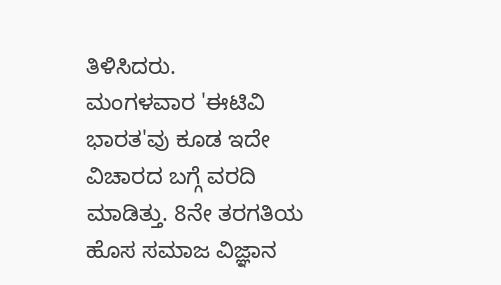ತಿಳಿಸಿದರು.
ಮಂಗಳವಾರ 'ಈಟಿವಿ ಭಾರತ'ವು ಕೂಡ ಇದೇ ವಿಚಾರದ ಬಗ್ಗೆ ವರದಿ ಮಾಡಿತ್ತು. 8ನೇ ತರಗತಿಯ ಹೊಸ ಸಮಾಜ ವಿಜ್ಞಾನ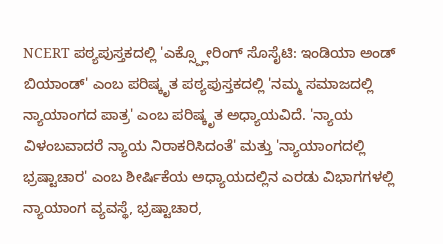NCERT ಪಠ್ಯಪುಸ್ತಕದಲ್ಲಿ 'ಎಕ್ಸ್ಪ್ಲೋರಿಂಗ್ ಸೊಸೈಟಿ: ಇಂಡಿಯಾ ಅಂಡ್ ಬಿಯಾಂಡ್' ಎಂಬ ಪರಿಷ್ಕೃತ ಪಠ್ಯಪುಸ್ತಕದಲ್ಲಿ 'ನಮ್ಮ ಸಮಾಜದಲ್ಲಿ ನ್ಯಾಯಾಂಗದ ಪಾತ್ರ' ಎಂಬ ಪರಿಷ್ಕೃತ ಅಧ್ಯಾಯವಿದೆ. 'ನ್ಯಾಯ ವಿಳಂಬವಾದರೆ ನ್ಯಾಯ ನಿರಾಕರಿಸಿದಂತೆ' ಮತ್ತು 'ನ್ಯಾಯಾಂಗದಲ್ಲಿ ಭ್ರಷ್ಟಾಚಾರ' ಎಂಬ ಶೀರ್ಷಿಕೆಯ ಅಧ್ಯಾಯದಲ್ಲಿನ ಎರಡು ವಿಭಾಗಗಳಲ್ಲಿ ನ್ಯಾಯಾಂಗ ವ್ಯವಸ್ಥೆ, ಭ್ರಷ್ಟಾಚಾರ,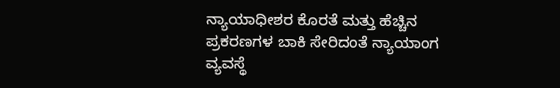ನ್ಯಾಯಾಧೀಶರ ಕೊರತೆ ಮತ್ತು ಹೆಚ್ಚಿನ ಪ್ರಕರಣಗಳ ಬಾಕಿ ಸೇರಿದಂತೆ ನ್ಯಾಯಾಂಗ ವ್ಯವಸ್ಥೆ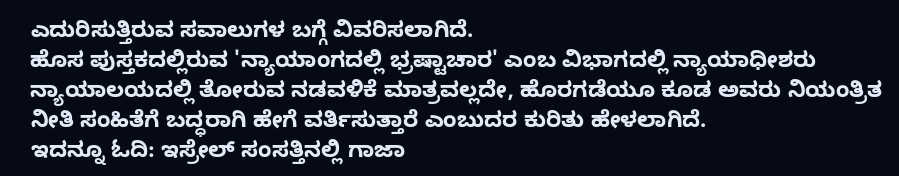ಎದುರಿಸುತ್ತಿರುವ ಸವಾಲುಗಳ ಬಗ್ಗೆ ವಿವರಿಸಲಾಗಿದೆ.
ಹೊಸ ಪುಸ್ತಕದಲ್ಲಿರುವ 'ನ್ಯಾಯಾಂಗದಲ್ಲಿ ಭ್ರಷ್ಟಾಚಾರ' ಎಂಬ ವಿಭಾಗದಲ್ಲಿ ನ್ಯಾಯಾಧೀಶರು ನ್ಯಾಯಾಲಯದಲ್ಲಿ ತೋರುವ ನಡವಳಿಕೆ ಮಾತ್ರವಲ್ಲದೇ, ಹೊರಗಡೆಯೂ ಕೂಡ ಅವರು ನಿಯಂತ್ರಿತ ನೀತಿ ಸಂಹಿತೆಗೆ ಬದ್ಧರಾಗಿ ಹೇಗೆ ವರ್ತಿಸುತ್ತಾರೆ ಎಂಬುದರ ಕುರಿತು ಹೇಳಲಾಗಿದೆ.
ಇದನ್ನೂ ಓದಿ: ಇಸ್ರೇಲ್ ಸಂಸತ್ತಿನಲ್ಲಿ ಗಾಜಾ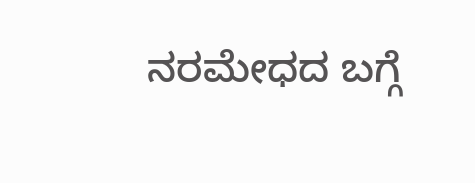ನರಮೇಧದ ಬಗ್ಗೆ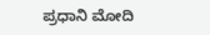ಪ್ರಧಾನಿ ಮೋದಿ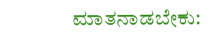ಮಾತನಾಡಬೇಕು: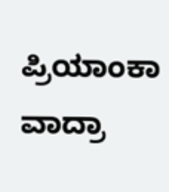ಪ್ರಿಯಾಂಕಾ ವಾದ್ರಾ